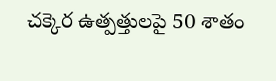చక్కెర ఉత్పత్తులపై 50 శాతం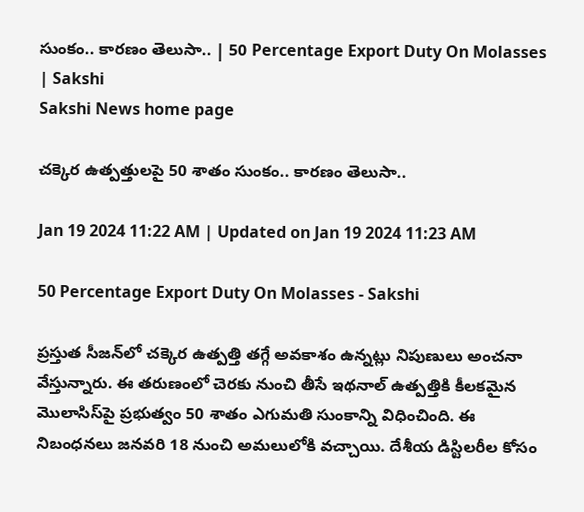సుంకం.. కారణం తెలుసా.. | 50 Percentage Export Duty On Molasses | Sakshi
Sakshi News home page

చక్కెర ఉత్పత్తులపై 50 శాతం సుంకం.. కారణం తెలుసా..

Jan 19 2024 11:22 AM | Updated on Jan 19 2024 11:23 AM

50 Percentage Export Duty On Molasses - Sakshi

ప్రస్తుత సీజన్‌‌లో చక్కెర ఉత్పత్తి తగ్గే అవకాశం ఉన్నట్లు నిపుణులు అంచనా వేస్తున్నారు. ఈ తరుణంలో చెరకు నుంచి తీసే ఇథనాల్ ఉత్పత్తికి కీలకమైన మొలాసిస్‌‌పై ప్రభుత్వం 50 శాతం ఎగుమతి సుంకాన్ని విధించింది. ఈ నిబంధనలు జనవరి 18 నుంచి అమలులోకి వచ్చాయి. దేశీయ డిస్టిలరీల కోసం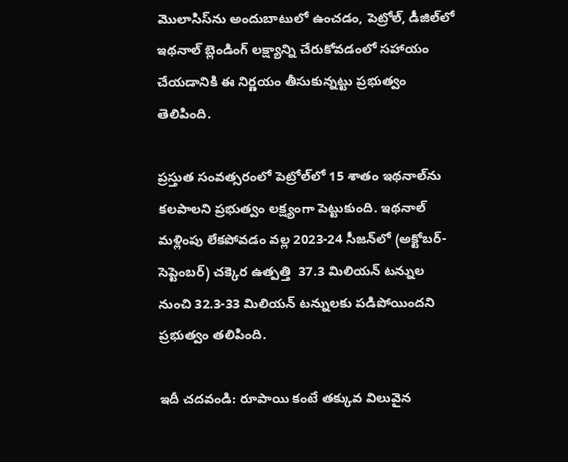మొలాసిస్‌ను అందుబాటులో ఉంచడం, పెట్రోల్‌, డీజిల్‌లో ఇథనాల్ బ్లెండింగ్ లక్ష్యాన్ని చేరుకోవడంలో సహాయం చేయడానికి ఈ నిర్ణయం తీసుకున్నట్టు ప్రభుత్వం తెలిపింది.

ప్రస్తుత సంవత్సరంలో పెట్రోల్‌‌లో 15 శాతం ఇథనాల్‌‌ను కలపాలని ప్రభుత్వం లక్ష్యంగా పెట్టుకుంది. ఇథనాల్ మళ్లింపు లేకపోవడం వల్ల 2023-24 సీజన్‌‌లో (అక్టోబర్-సెప్టెంబర్) చక్కెర ఉత్పత్తి  37.3 మిలియన్ టన్నుల నుంచి 32.3-33 మిలియన్ టన్నులకు పడిపోయిందని ప్రభుత్వం తలిపింది.

ఇదీ చదవండి: రూపాయి కంటే తక్కువ విలువైన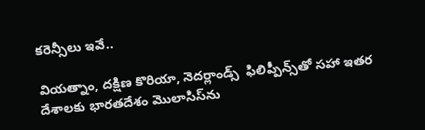కరెన్సీలు ఇవే..

వియత్నాం, దక్షిణ కొరియా, నెదర్లాండ్స్  ఫిలిప్పీన్స్‌‌తో సహా ఇతర దేశాలకు భారతదేశం మొలాసిస్‌‌ను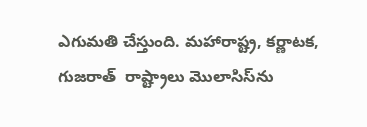ఎగుమతి చేస్తుంది. మహారాష్ట్ర, కర్ణాటక, గుజరాత్  రాష్ట్రాలు మొలాసిస్‌‌ను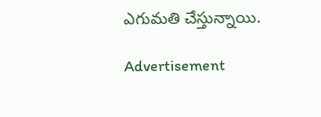ఎగుమతి చేస్తున్నాయి.

Advertisement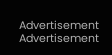Advertisement
Advertisement